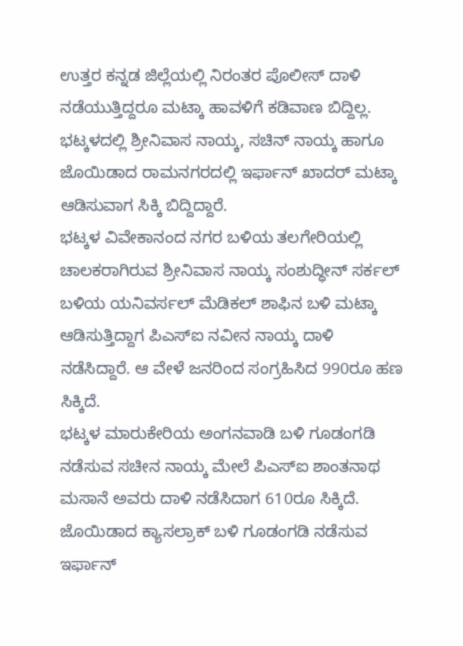ಉತ್ತರ ಕನ್ನಡ ಜಿಲ್ಲೆಯಲ್ಲಿ ನಿರಂತರ ಪೊಲೀಸ್ ದಾಳಿ ನಡೆಯುತ್ತಿದ್ದರೂ ಮಟ್ಕಾ ಹಾವಳಿಗೆ ಕಡಿವಾಣ ಬಿದ್ದಿಲ್ಲ. ಭಟ್ಕಳದಲ್ಲಿ ಶ್ರೀನಿವಾಸ ನಾಯ್ಕ, ಸಚಿನ್ ನಾಯ್ಕ ಹಾಗೂ ಜೊಯಿಡಾದ ರಾಮನಗರದಲ್ಲಿ ಇರ್ಫಾನ್ ಖಾದರ್ ಮಟ್ಕಾ ಆಡಿಸುವಾಗ ಸಿಕ್ಕಿ ಬಿದ್ದಿದ್ದಾರೆ.
ಭಟ್ಕಳ ವಿವೇಕಾನಂದ ನಗರ ಬಳಿಯ ತಲಗೇರಿಯಲ್ಲಿ ಚಾಲಕರಾಗಿರುವ ಶ್ರೀನಿವಾಸ ನಾಯ್ಕ ಸಂಶುದ್ಧೀನ್ ಸರ್ಕಲ್ ಬಳಿಯ ಯನಿವರ್ಸಲ್ ಮೆಡಿಕಲ್ ಶಾಫಿನ ಬಳಿ ಮಟ್ಕಾ ಆಡಿಸುತ್ತಿದ್ದಾಗ ಪಿಎಸ್ಐ ನವೀನ ನಾಯ್ಕ ದಾಳಿ ನಡೆಸಿದ್ದಾರೆ. ಆ ವೇಳೆ ಜನರಿಂದ ಸಂಗ್ರಹಿಸಿದ 990ರೂ ಹಣ ಸಿಕ್ಕಿದೆ.
ಭಟ್ಕಳ ಮಾರುಕೇರಿಯ ಅಂಗನವಾಡಿ ಬಳಿ ಗೂಡಂಗಡಿ ನಡೆಸುವ ಸಚೀನ ನಾಯ್ಕ ಮೇಲೆ ಪಿಎಸ್ಐ ಶಾಂತನಾಥ ಮಸಾನೆ ಅವರು ದಾಳಿ ನಡೆಸಿದಾಗ 610ರೂ ಸಿಕ್ಕಿದೆ. ಜೊಯಿಡಾದ ಕ್ಯಾಸಲ್ರಾಕ್ ಬಳಿ ಗೂಡಂಗಡಿ ನಡೆಸುವ ಇರ್ಫಾನ್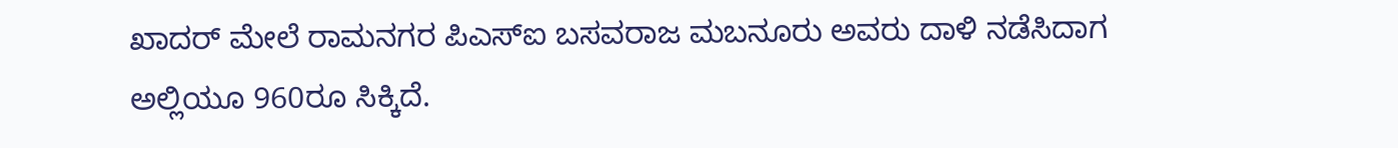ಖಾದರ್ ಮೇಲೆ ರಾಮನಗರ ಪಿಎಸ್ಐ ಬಸವರಾಜ ಮಬನೂರು ಅವರು ದಾಳಿ ನಡೆಸಿದಾಗ ಅಲ್ಲಿಯೂ 960ರೂ ಸಿಕ್ಕಿದೆ.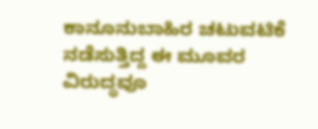ಕಾನೂನುಬಾಹಿರ ಚಟುವಟಿಕೆ ನಡೆಸುತ್ತಿದ್ದ ಈ ಮೂವರ ವಿರುದ್ಧವೂ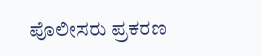ಪೊಲೀಸರು ಪ್ರಕರಣ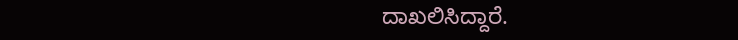ದಾಖಲಿಸಿದ್ದಾರೆ.